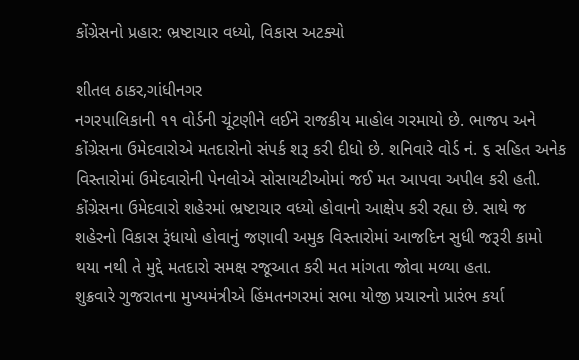કોંગ્રેસનો પ્રહાર: ભ્રષ્ટાચાર વધ્યો, વિકાસ અટક્યો

શીતલ ઠાકર,ગાંધીનગર
નગરપાલિકાની ૧૧ વોર્ડની ચૂંટણીને લઈને રાજકીય માહોલ ગરમાયો છે. ભાજપ અને કોંગ્રેસના ઉમેદવારોએ મતદારોનો સંપર્ક શરૂ કરી દીધો છે. શનિવારે વોર્ડ નં. ૬ સહિત અનેક વિસ્તારોમાં ઉમેદવારોની પેનલોએ સોસાયટીઓમાં જઈ મત આપવા અપીલ કરી હતી.
કોંગ્રેસના ઉમેદવારો શહેરમાં ભ્રષ્ટાચાર વધ્યો હોવાનો આક્ષેપ કરી રહ્યા છે. સાથે જ શહેરનો વિકાસ રૂંધાયો હોવાનું જણાવી અમુક વિસ્તારોમાં આજદિન સુધી જરૂરી કામો થયા નથી તે મુદ્દે મતદારો સમક્ષ રજૂઆત કરી મત માંગતા જોવા મળ્યા હતા.
શુક્રવારે ગુજરાતના મુખ્યમંત્રીએ હિંમતનગરમાં સભા યોજી પ્રચારનો પ્રારંભ કર્યા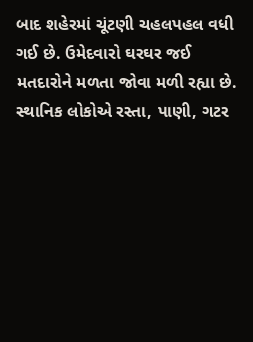બાદ શહેરમાં ચૂંટણી ચહલપહલ વધી ગઈ છે. ઉમેદવારો ઘરઘર જઈ મતદારોને મળતા જોવા મળી રહ્યા છે.
સ્થાનિક લોકોએ રસ્તા, પાણી, ગટર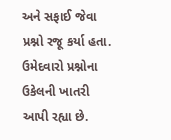અને સફાઈ જેવા પ્રશ્નો રજૂ કર્યા હતા. ઉમેદવારો પ્રશ્નોના ઉકેલની ખાતરી આપી રહ્યા છે.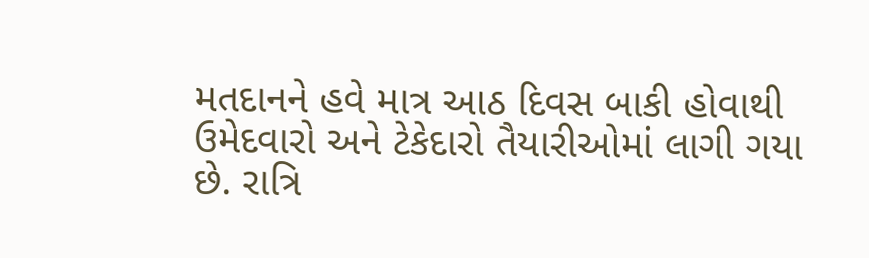મતદાનને હવે માત્ર આઠ દિવસ બાકી હોવાથી ઉમેદવારો અને ટેકેદારો તૈયારીઓમાં લાગી ગયા છે. રાત્રિ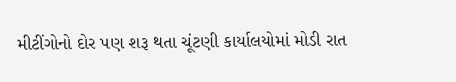મીટીંગોનો દોર પણ શરૂ થતા ચૂંટણી કાર્યાલયોમાં મોડી રાત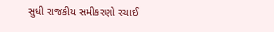સુધી રાજકીય સમીકરણો રચાઈ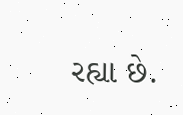રહ્યા છે.